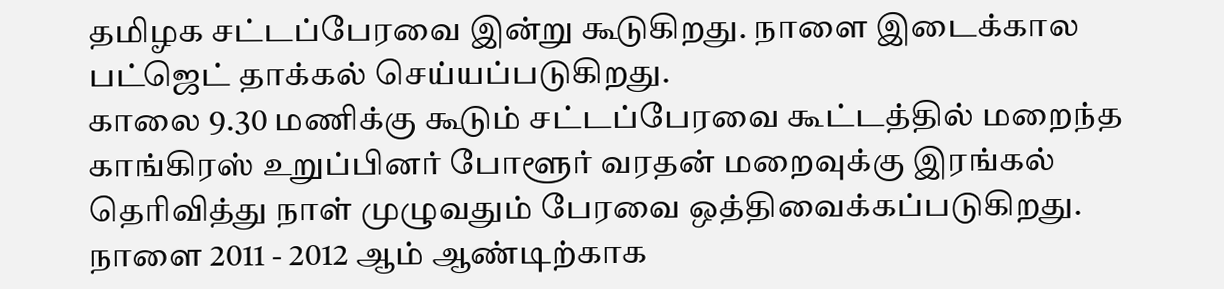தமிழக சட்டப்பேரவை இன்று கூடுகிறது. நாளை இடைக்கால பட்ஜெட் தாக்கல் செய்யப்படுகிறது.
காலை 9.30 மணிக்கு கூடும் சட்டப்பேரவை கூட்டத்தில் மறைந்த காங்கிரஸ் உறுப்பினர் போளூர் வரதன் மறைவுக்கு இரங்கல் தெரிவித்து நாள் முழுவதும் பேரவை ஒத்திவைக்கப்படுகிறது.
நாளை 2011 - 2012 ஆம் ஆண்டிற்காக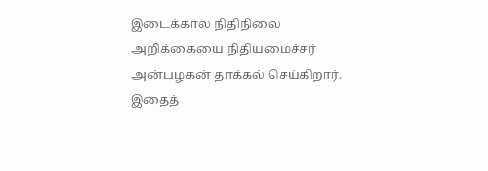இடைக்கால நிதிநிலை அறிக்கையை நிதியமைச்சர் அன்பழகன் தாக்கல் செய்கிறார்.
இதைத்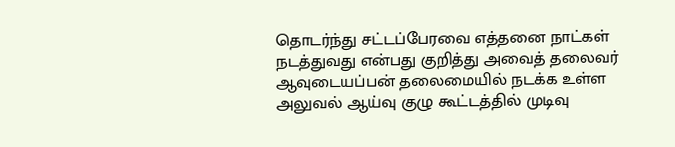தொடர்ந்து சட்டப்பேரவை எத்தனை நாட்கள் நடத்துவது என்பது குறித்து அவைத் தலைவர் ஆவுடையப்பன் தலைமையில் நடக்க உள்ள அலுவல் ஆய்வு குழு கூட்டத்தில் முடிவு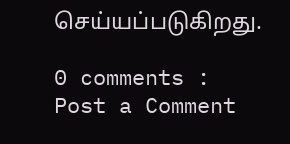செய்யப்படுகிறது.

0 comments :
Post a Comment